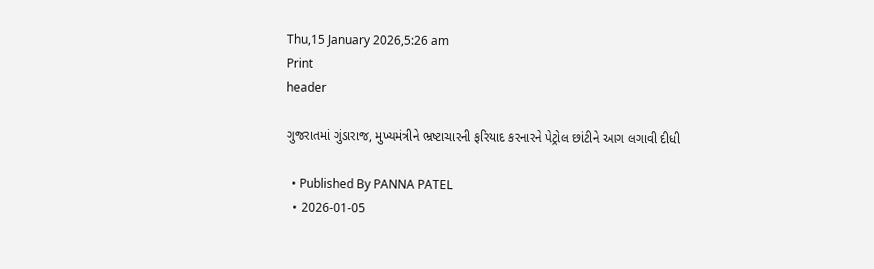Thu,15 January 2026,5:26 am
Print
header

ગુજરાતમાં ગુંડારાજ, મુખ્યમંત્રીને ભ્રષ્ટાચારની ફરિયાદ કરનારને પેટ્રોલ છાંટીને આગ લગાવી દીધી

  • Published By PANNA PATEL
  • 2026-01-05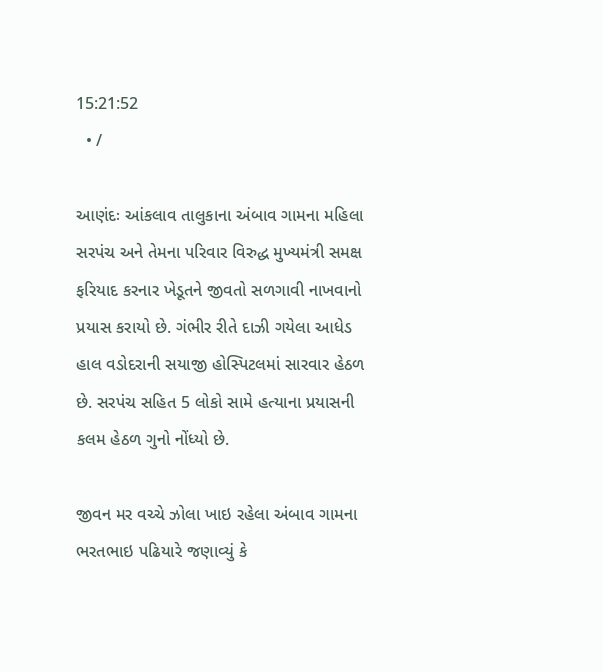15:21:52
  • /

આણંદઃ આંકલાવ તાલુકાના અંબાવ ગામના મહિલા સરપંચ અને તેમના પરિવાર વિરુદ્ધ મુખ્યમંત્રી સમક્ષ ફરિયાદ કરનાર ખેડૂતને જીવતો સળગાવી નાખવાનો પ્રયાસ કરાયો છે. ગંભીર રીતે દાઝી ગયેલા આધેડ હાલ વડોદરાની સયાજી હોસ્પિટલમાં સારવાર હેઠળ છે. સરપંચ સહિત 5 લોકો સામે હત્યાના પ્રયાસની કલમ હેઠળ ગુનો નોંધ્યો છે.

જીવન મર વચ્ચે ઝોલા ખાઇ રહેલા અંબાવ ગામના ભરતભાઇ પઢિયારે જણાવ્યું કે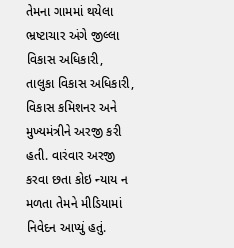તેમના ગામમાં થયેલા ભ્રષ્ટાચાર અંગે જીલ્લા વિકાસ અધિકારી, તાલુકા વિકાસ અધિકારી, વિકાસ કમિશનર અને મુખ્યમંત્રીને અરજી કરી હતી. વારંવાર અરજી કરવા છતા કોઇ ન્યાય ન મળતા તેમને મીડિયામાં નિવેદન આપ્યું હતું.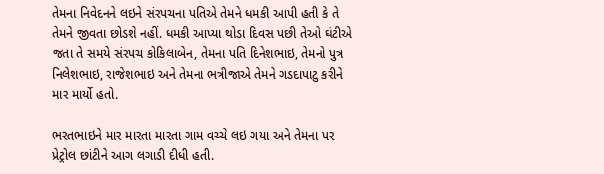તેમના નિવેદનને લઇને સંરપચના પતિએ તેમને ધમકી આપી હતી કે તે તેમને જીવતા છોડશે નહીં. ધમકી આપ્યા થોડા દિવસ પછી તેઓ ઘંટીએ જતા તે સમયે સંરપચ કોકિલાબેન, તેમના પતિ દિનેશભાઇ, તેમનો પુત્ર નિલેશભાઇ, રાજેશભાઇ અને તેમના ભત્રીજાએ તેમને ગડદાપાટુ કરીને માર માર્યો હતો.

ભરતભાઇને માર મારતા મારતા ગામ વચ્ચે લઇ ગયા અને તેમના પર પ્રેટ્રોલ છાંટીને આગ લગાડી દીધી હતી.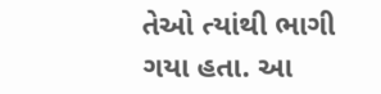તેઓ ત્યાંથી ભાગી ગયા હતા. આ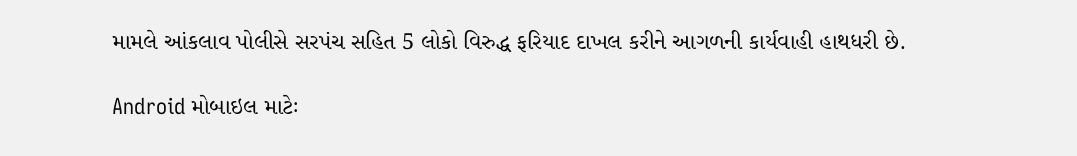મામલે આંકલાવ પોલીસે સરપંચ સહિત 5 લોકો વિરુદ્ધ ફરિયાદ દાખલ કરીને આગળની કાર્યવાહી હાથધરી છે.

Android મોબાઇલ માટેઃ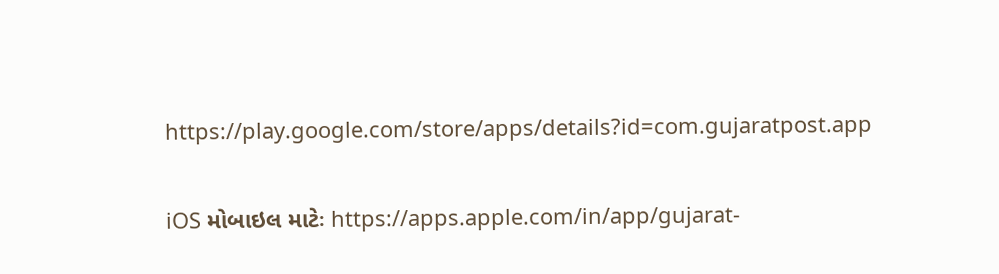https://play.google.com/store/apps/details?id=com.gujaratpost.app

iOS મોબાઇલ માટેઃ https://apps.apple.com/in/app/gujarat-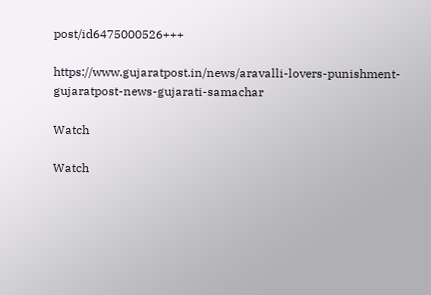post/id6475000526+++

https://www.gujaratpost.in/news/aravalli-lovers-punishment-gujaratpost-news-gujarati-samachar

Watch

Watch